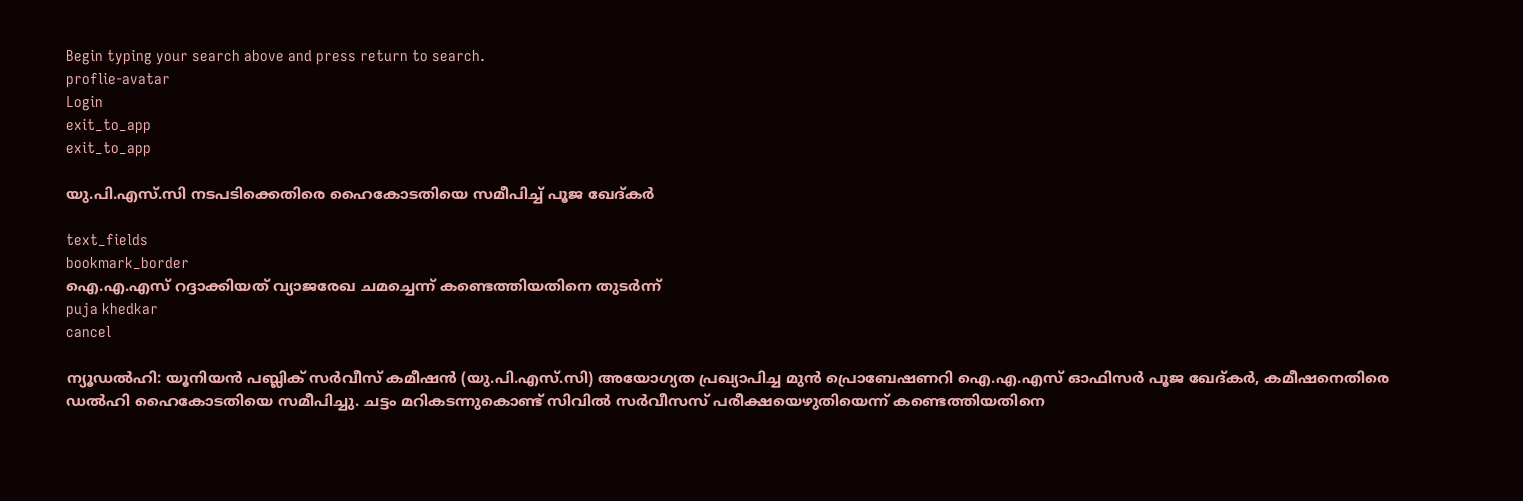Begin typing your search above and press return to search.
proflie-avatar
Login
exit_to_app
exit_to_app

യു.പി.എസ്.സി നടപടിക്കെതിരെ ഹൈകോടതിയെ സമീപിച്ച് പൂജ ഖേദ്കർ

text_fields
bookmark_border
ഐ.എ.എസ് റദ്ദാക്കിയത് വ്യാജരേഖ ചമച്ചെന്ന് കണ്ടെത്തിയതിനെ തുടർന്ന്
puja khedkar
cancel

ന്യൂഡൽഹി: യൂനിയൻ പബ്ലിക് സർവീസ് കമീഷൻ (യു.പി.എസ്.സി) അയോഗ്യത പ്രഖ്യാപിച്ച മുൻ പ്രൊബേഷണറി ഐ.എ.എസ് ഓഫിസർ പൂജ ഖേദ്കർ, കമീഷനെതിരെ ഡൽഹി ഹൈകോടതിയെ സമീപിച്ചു. ചട്ടം മറികടന്നുകൊണ്ട് സിവിൽ സർവീസസ് പരീക്ഷയെഴുതിയെന്ന് കണ്ടെത്തിയതിനെ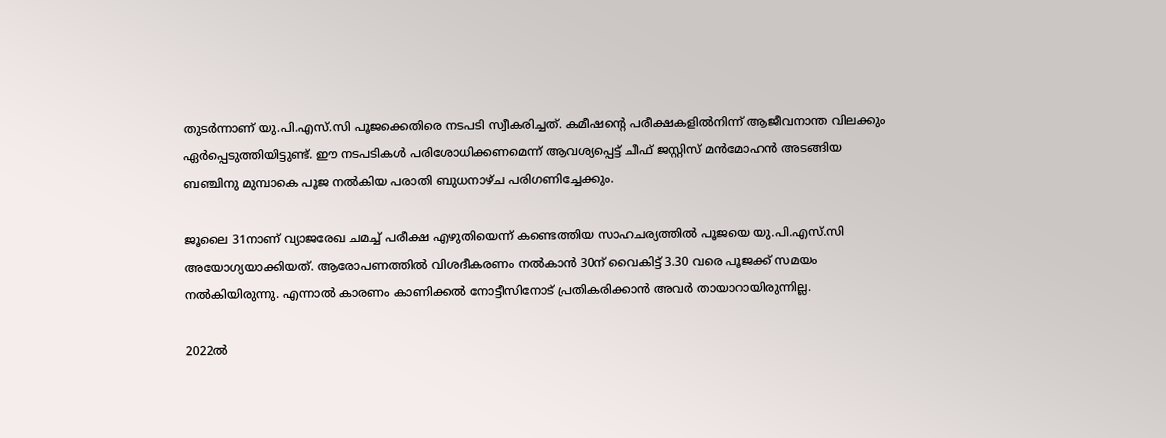തുടർന്നാണ് യു.പി.എസ്.സി പൂജക്കെതിരെ നടപടി സ്വീകരിച്ചത്. കമീഷന്റെ പരീക്ഷകളിൽനിന്ന് ആജീവനാന്ത വിലക്കും ഏർപ്പെടുത്തിയിട്ടുണ്ട്. ഈ നടപടികൾ പരിശോധിക്കണമെന്ന് ആവശ്യപ്പെട്ട് ചീഫ് ജസ്റ്റിസ് മൻമോഹൻ അടങ്ങിയ ബഞ്ചിനു മുമ്പാകെ പൂജ നൽകിയ പരാതി ബുധനാഴ്ച പരിഗണിച്ചേക്കും.

ജൂലൈ 31നാണ് വ്യാജരേഖ ചമച്ച് പരീക്ഷ എഴുതിയെന്ന് കണ്ടെത്തിയ സാഹചര്യത്തിൽ പൂജയെ യു.പി.എസ്.സി അയോഗ്യയാക്കിയത്. ആരോപണത്തിൽ വിശദീകരണം നൽകാൻ 30ന് വൈകിട്ട് 3.30 വരെ പൂജക്ക് സമയം നൽകിയിരുന്നു. എന്നാൽ കാരണം കാണിക്കൽ നോട്ടീസിനോട് പ്രതികരിക്കാൻ അവർ തായാറായിരുന്നില്ല.

2022ൽ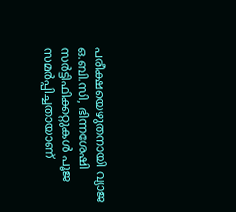പരീക്ഷയെഴുതനായി വ്യാജ ഒ.ബി.സി, ഭിന്നശേഷി സർട്ടിഫിക്കറ്റുകൾ പൂജ സമർപ്പിച്ചതായാണ്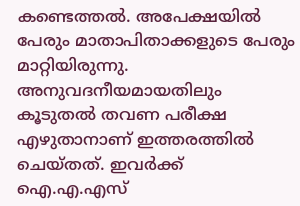കണ്ടെത്തൽ. അപേക്ഷയിൽ പേരും മാതാപിതാക്കളുടെ പേരും മാറ്റിയിരുന്നു. അനുവദനീയമായതിലും കൂടുതൽ തവണ പരീക്ഷ എഴുതാനാണ് ഇത്തരത്തിൽ ചെയ്തത്. ഇവർക്ക് ഐ.എ.എസ്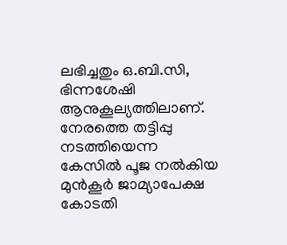ലഭിച്ചതും ഒ.ബി.സി, ഭിന്നശേഷി ആനുകൂല്യത്തിലാണ്. നേരത്തെ തട്ടിപ്പു നടത്തിയെന്ന കേസിൽ പൂജ നൽകിയ മുൻകൂർ ജാമ്യാപേക്ഷ കോടതി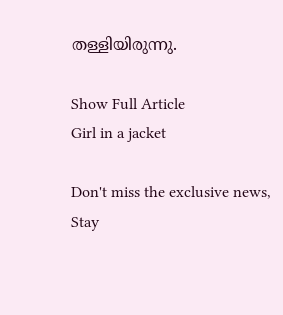തള്ളിയിരുന്നു.

Show Full Article
Girl in a jacket

Don't miss the exclusive news, Stay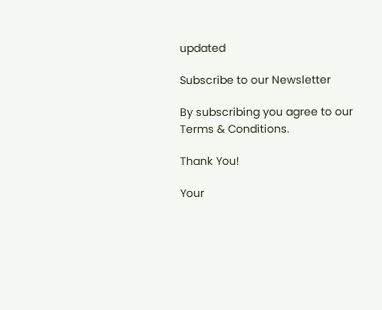updated

Subscribe to our Newsletter

By subscribing you agree to our Terms & Conditions.

Thank You!

Your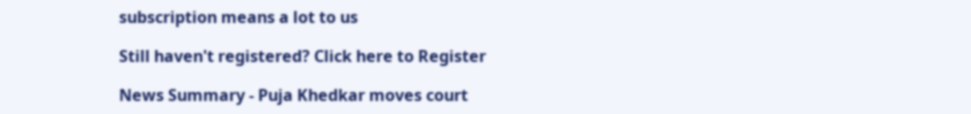subscription means a lot to us

Still haven't registered? Click here to Register

News Summary - Puja Khedkar moves court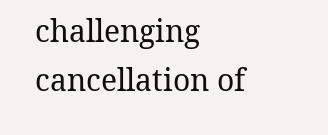challenging cancellation of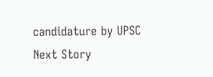candidature by UPSC
Next Story